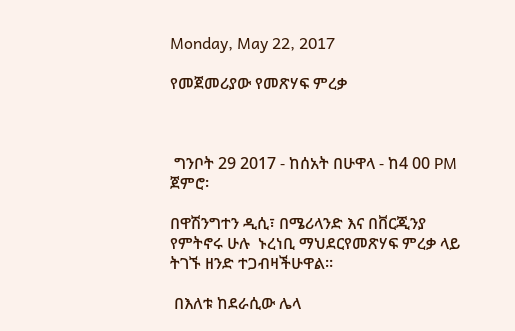Monday, May 22, 2017

የመጀመሪያው የመጽሃፍ ምረቃ



 ግንቦት 29 2017 - ከሰአት በሁዋላ - ከ4 00 PM ጀምሮ፡

በዋሽንግተን ዲሲ፣ በሜሪላንድ እና በቨርጂንያ የምትኖሩ ሁሉ  ኑረነቢ ማህደርየመጽሃፍ ምረቃ ላይ ትገኙ ዘንድ ተጋብዛችሁዋል።

 በእለቱ ከደራሲው ሌላ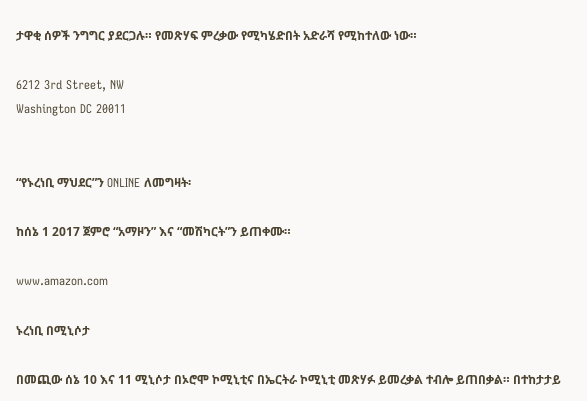ታዋቂ ሰዎች ንግግር ያደርጋሉ። የመጽሃፍ ምረቃው የሚካሄድበት አድራሻ የሚከተለው ነው።

6212 3rd Street, NW
Washington DC 20011


“የኑረነቢ ማህደር”ን ONLINE ለመግዛት፡

ከሰኔ 1 2017 ጀምሮ “አማዞን” እና “መሽካርት”ን ይጠቀሙ።

www.amazon.com

ኑረነቢ በሚኒሶታ

በመጪው ሰኔ 10 እና 11 ሚኒሶታ በኦሮሞ ኮሚኒቲና በኤርትራ ኮሚኒቲ መጽሃፉ ይመረቃል ተብሎ ይጠበቃል። በተከታታይ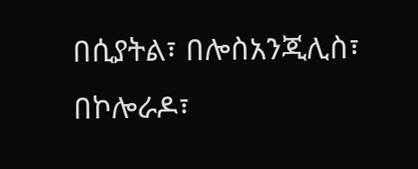በሲያትል፣ በሎስአንጂሊስ፣ በኮሎራዶ፣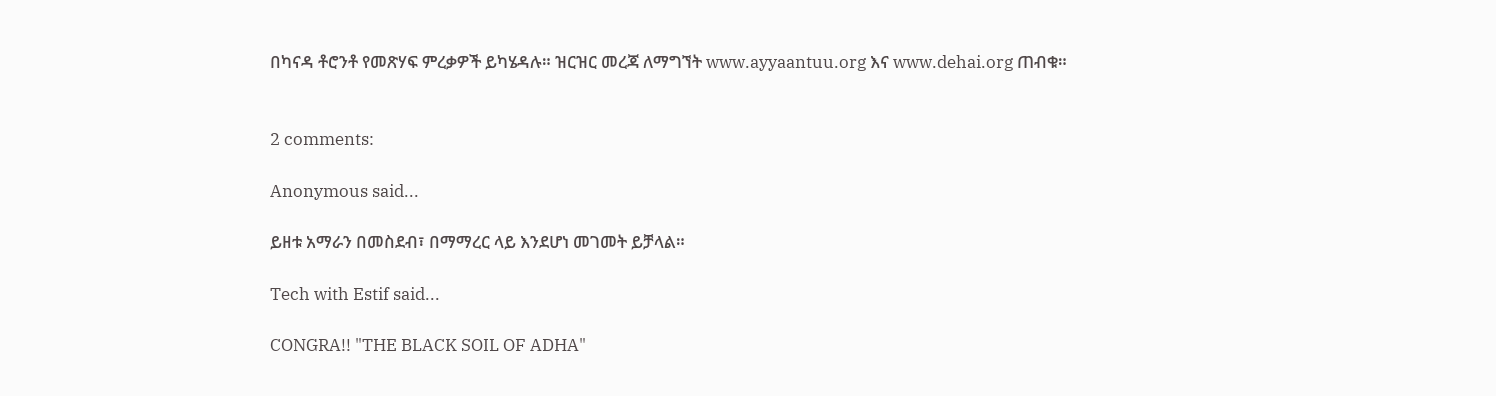በካናዳ ቶሮንቶ የመጽሃፍ ምረቃዎች ይካሄዳሉ። ዝርዝር መረጃ ለማግኘት www.ayyaantuu.org እና www.dehai.org ጠብቁ።


2 comments:

Anonymous said...

ይዘቱ አማራን በመስደብ፣ በማማረር ላይ እንደሆነ መገመት ይቻላል።

Tech with Estif said...

CONGRA!! "THE BLACK SOIL OF ADHA"